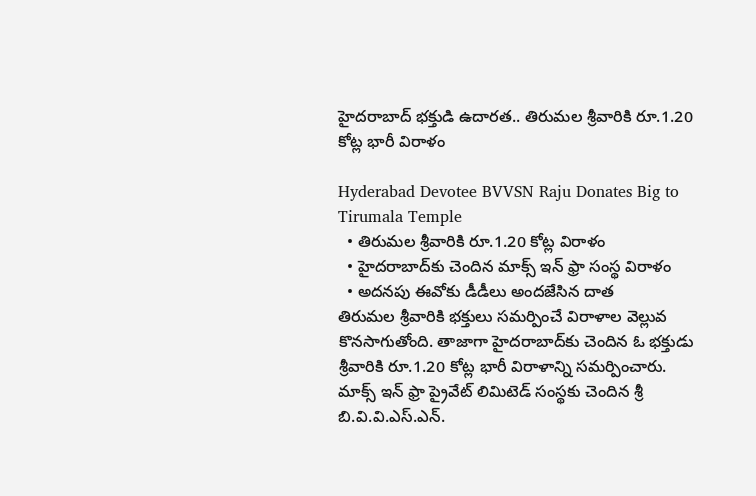హైదరాబాద్ భక్తుడి ఉదారత.. తిరుమల శ్రీవారికి రూ.1.20 కోట్ల భారీ విరాళం

Hyderabad Devotee BVVSN Raju Donates Big to Tirumala Temple
  • తిరుమల శ్రీవారికి రూ.1.20 కోట్ల విరాళం
  • హైదరాబాద్‌కు చెందిన మాక్స్ ఇన్ ఫ్రా సంస్థ విరాళం
  • అదనపు ఈవోకు డీడీలు అందజేసిన దాత
తిరుమల శ్రీవారికి భక్తులు సమర్పించే విరాళాల వెల్లువ కొనసాగుతోంది. తాజాగా హైదరాబాద్‌కు చెందిన ఓ భక్తుడు శ్రీవారికి రూ.1.20 కోట్ల భారీ విరాళాన్ని సమర్పించారు. మాక్స్ ఇన్ ఫ్రా ప్రైవేట్ లిమిటెడ్ సంస్థకు చెందిన శ్రీ బి.వి.వి.ఎస్.ఎన్.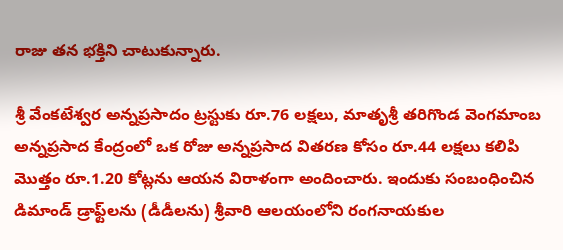రాజు తన భక్తిని చాటుకున్నారు.

శ్రీ వేంకటేశ్వర అన్నప్రసాదం ట్రస్టుకు రూ.76 లక్షలు, మాతృశ్రీ తరిగొండ వెంగమాంబ అన్నప్రసాద కేంద్రంలో ఒక రోజు అన్నప్రసాద వితరణ కోసం రూ.44 లక్షలు కలిపి మొత్తం రూ.1.20 కోట్లను ఆయన విరాళంగా అందించారు. ఇందుకు సంబంధించిన డిమాండ్ డ్రాఫ్ట్‌లను (డీడీలను) శ్రీవారి ఆలయంలోని రంగనాయకుల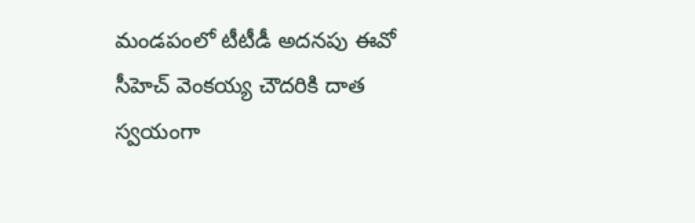మండపంలో టీటీడీ అదనపు ఈవో సీహెచ్ వెంకయ్య చౌదరికి దాత స్వయంగా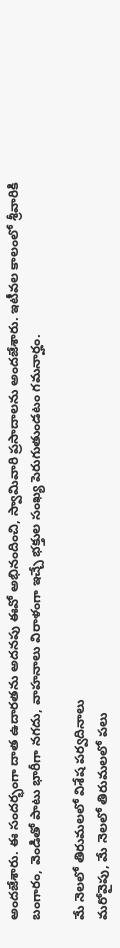అందజేశారు. ఈ సందర్భంగా దాత ఉదారతను అదనపు ఈవో అభినందించి, స్వామివారి ప్రసాదాలను అందజేశారు. ఇటీవల కాలంలో శ్రీవారికి బంగారం, వెండితో పాటు భారీగా నగదు, వాహనాలు విరాళంగా ఇచ్చే భక్తుల సంఖ్య పెరుగుతుండటం గమనార్హం.

మే నెలలో తిరుమలలో విశేష పర్వదినాలు
మరోవైపు, మే నెలలో తిరుమలలో పలు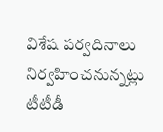విశేష పర్వదినాలు నిర్వహించనున్నట్లు టీటీడీ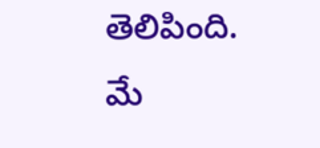తెలిపింది. మే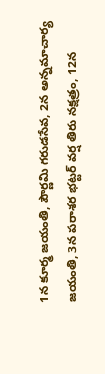1న కూర్మ జయంతి, పౌర్ణమి గరుడసేవ, 2న అన్నమాచార్య జయంతి, 3న పరాశర భట్టర్ వర్ష తిరు నక్షత్రం, 12న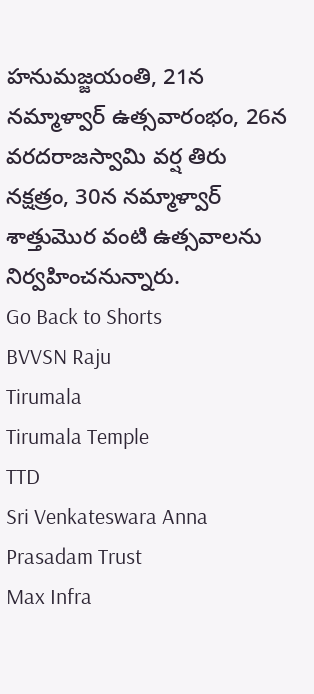హనుమజ్జయంతి, 21న నమ్మాళ్వార్ ఉత్సవారంభం, 26న వరదరాజస్వామి వర్ష తిరు నక్షత్రం, 30న నమ్మాళ్వార్ శాత్తుమొర వంటి ఉత్సవాలను నిర్వహించనున్నారు.
Go Back to Shorts
BVVSN Raju
Tirumala
Tirumala Temple
TTD
Sri Venkateswara Anna Prasadam Trust
Max Infra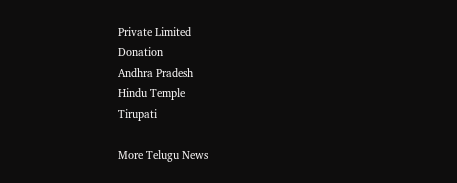Private Limited
Donation
Andhra Pradesh
Hindu Temple
Tirupati

More Telugu News